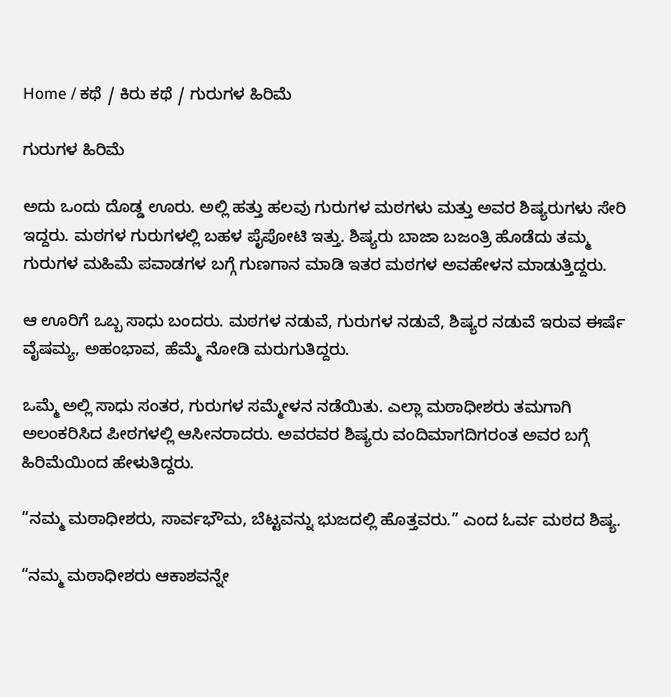Home / ಕಥೆ / ಕಿರು ಕಥೆ / ಗುರುಗಳ ಹಿರಿಮೆ

ಗುರುಗಳ ಹಿರಿಮೆ

ಅದು ಒಂದು ದೊಡ್ಡ ಊರು. ಅಲ್ಲಿ ಹತ್ತು ಹಲವು ಗುರುಗಳ ಮಠಗಳು ಮತ್ತು ಅವರ ಶಿಷ್ಯರುಗಳು ಸೇರಿ ಇದ್ದರು. ಮಠಗಳ ಗುರುಗಳಲ್ಲಿ ಬಹಳ ಪೈಪೋಟಿ ಇತ್ತು. ಶಿಷ್ಯರು ಬಾಜಾ ಬಜಂತ್ರಿ ಹೊಡೆದು ತಮ್ಮ ಗುರುಗಳ ಮಹಿಮೆ ಪವಾಡಗಳ ಬಗ್ಗೆ ಗುಣಗಾನ ಮಾಡಿ ಇತರ ಮಠಗಳ ಅವಹೇಳನ ಮಾಡುತ್ತಿದ್ದರು.

ಆ ಊರಿಗೆ ಒಬ್ಬ ಸಾಧು ಬಂದರು. ಮಠಗಳ ನಡುವೆ, ಗುರುಗಳ ನಡುವೆ, ಶಿಷ್ಯರ ನಡುವೆ ಇರುವ ಈರ್ಷೆ ವೈಷಮ್ಯ, ಅಹಂಭಾವ, ಹೆಮ್ಮೆ ನೋಡಿ ಮರುಗುತಿದ್ದರು.

ಒಮ್ಮೆ ಅಲ್ಲಿ ಸಾಧು ಸಂತರ, ಗುರುಗಳ ಸಮ್ಮೇಳನ ನಡೆಯಿತು. ಎಲ್ಲಾ ಮಠಾಧೀಶರು ತಮಗಾಗಿ ಅಲಂಕರಿಸಿದ ಪೀಠಗಳಲ್ಲಿ ಆಸೀನರಾದರು. ಅವರವರ ಶಿಷ್ಯರು ವಂದಿಮಾಗದಿಗರಂತ ಅವರ ಬಗ್ಗೆ ಹಿರಿಮೆಯಿಂದ ಹೇಳುತಿದ್ದರು.

“ನಮ್ಮ ಮಠಾಧೀಶರು, ಸಾರ್ವಭೌಮ, ಬೆಟ್ಟವನ್ನು ಭುಜದಲ್ಲಿ ಹೊತ್ತವರು.” ಎಂದ ಓರ್ವ ಮಠದ ಶಿಷ್ಯ.

“ನಮ್ಮ ಮಠಾಧೀಶರು ಆಕಾಶವನ್ನೇ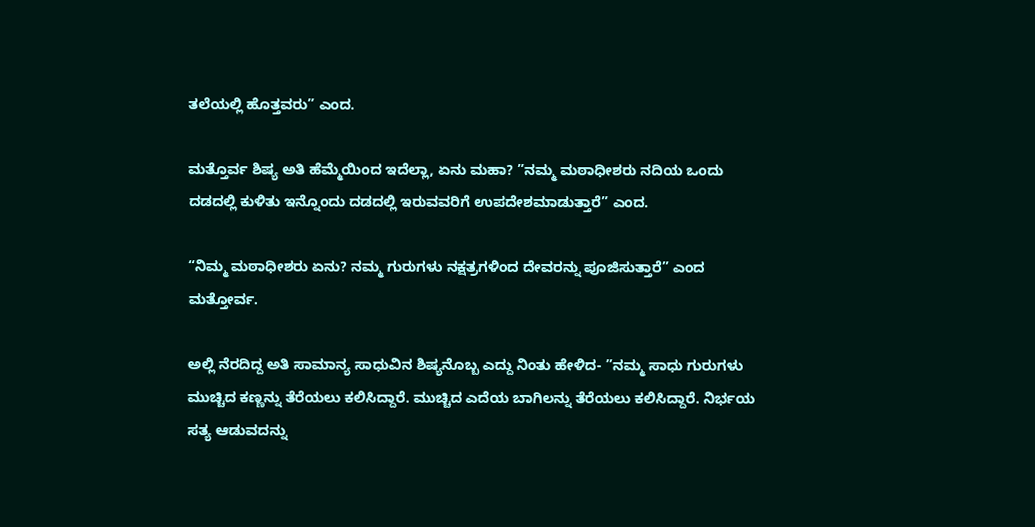ತಲೆಯಲ್ಲಿ ಹೊತ್ತವರು” ಎಂದ.

ಮತ್ತೊರ್ವ ಶಿಷ್ಯ ಅತಿ ಹೆಮ್ಮೆಯಿಂದ ಇದೆಲ್ಲಾ, ಏನು ಮಹಾ? ”ನಮ್ಮ ಮಠಾಧೀಶರು ನದಿಯ ಒಂದು ದಡದಲ್ಲಿ ಕುಳಿತು ಇನ್ನೊಂದು ದಡದಲ್ಲಿ ಇರುವವರಿಗೆ ಉಪದೇಶಮಾಡುತ್ತಾರೆ” ಎಂದ.

“ನಿಮ್ಮ ಮಠಾಧೀಶರು ಏನು? ನಮ್ಮ ಗುರುಗಳು ನಕ್ಷತ್ರಗಳಿಂದ ದೇವರನ್ನು ಪೂಜಿಸುತ್ತಾರೆ” ಎಂದ ಮತ್ತೋರ್ವ.

ಅಲ್ಲಿ ನೆರದಿದ್ದ ಅತಿ ಸಾಮಾನ್ಯ ಸಾಧುವಿನ ಶಿಷ್ಯನೊಬ್ಬ ಎದ್ದು ನಿಂತು ಹೇಳಿದ- ”ನಮ್ಮ ಸಾಧು ಗುರುಗಳು ಮುಚ್ಚಿದ ಕಣ್ಣನ್ನು ತೆರೆಯಲು ಕಲಿಸಿದ್ದಾರೆ. ಮುಚ್ಚಿದ ಎದೆಯ ಬಾಗಿಲನ್ನು ತೆರೆಯಲು ಕಲಿಸಿದ್ದಾರೆ. ನಿರ್ಭಯ ಸತ್ಯ ಆಡುವದನ್ನು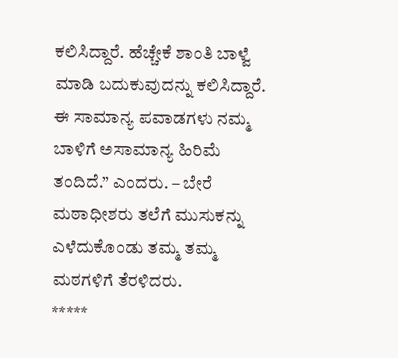ಕಲಿಸಿದ್ದಾರೆ. ಹೆಚ್ಚೇಕೆ ಶಾಂತಿ ಬಾಳ್ವೆ ಮಾಡಿ ಬದುಕುವುದನ್ನು ಕಲಿಸಿದ್ದಾರೆ. ಈ ಸಾಮಾನ್ಯ ಪವಾಡಗಳು ನಮ್ಮ ಬಾಳಿಗೆ ಅಸಾಮಾನ್ಯ ಹಿರಿಮೆ ತಂದಿದೆ.” ಎಂದರು. – ಬೇರೆ ಮಠಾಧೀಶರು ತಲೆಗೆ ಮುಸುಕನ್ನು ಎಳೆದುಕೊಂಡು ತಮ್ಮ ತಮ್ಮ ಮಠಗಳಿಗೆ ತೆರಳಿದರು.
*****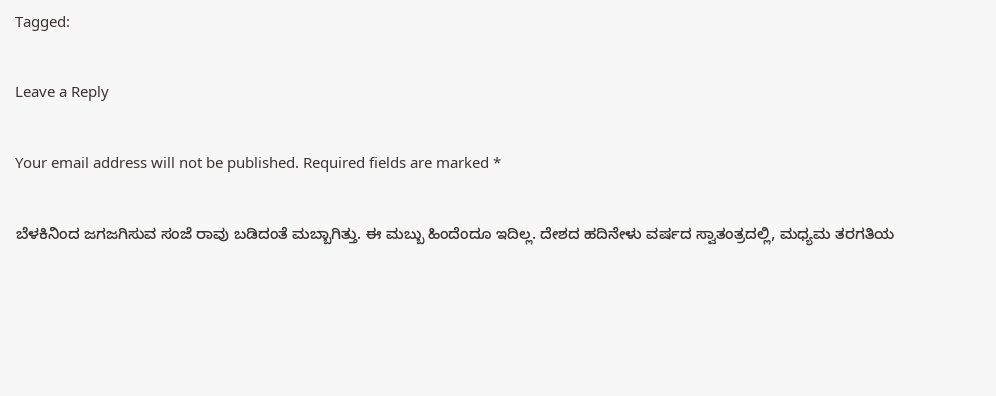Tagged:

Leave a Reply

Your email address will not be published. Required fields are marked *

ಬೆಳಕಿನಿಂದ ಜಗಜಗಿಸುವ ಸಂಜೆ ರಾವು ಬಡಿದಂತೆ ಮಬ್ಬಾಗಿತ್ತು. ಈ ಮಬ್ಬು ಹಿಂದೆಂದೂ ಇದಿಲ್ಲ. ದೇಶದ ಹದಿನೇಳು ವರ್ಷದ ಸ್ವಾತಂತ್ರದಲ್ಲಿ, ಮಧ್ಯಮ ತರಗತಿಯ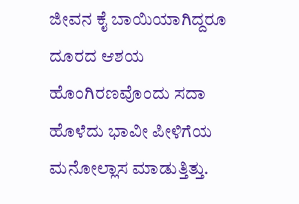ಜೀವನ ಕೈ ಬಾಯಿಯಾಗಿದ್ದರೂ ದೂರದ ಆಶಯ ಹೊಂಗಿರಣವೊಂದು ಸದಾ ಹೊಳೆದು ಭಾವೀ ಪೀಳಿಗೆಯ ಮನೋಲ್ಲಾಸ ಮಾಡುತ್ತಿತ್ತು.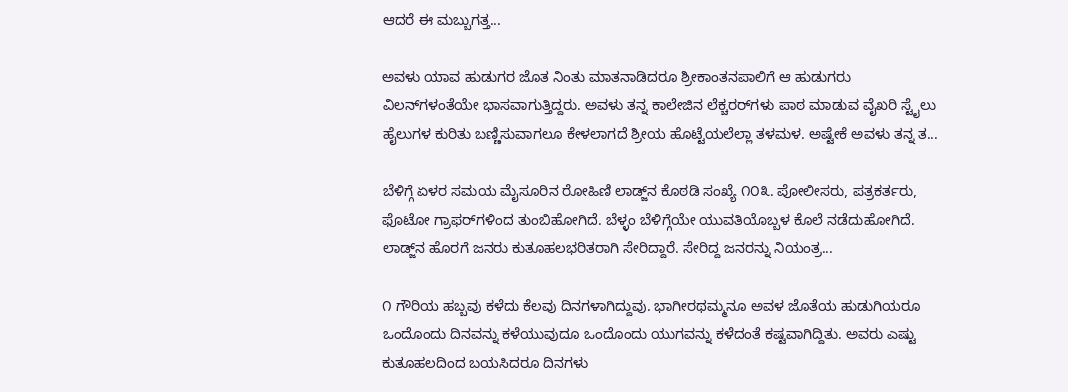ಆದರೆ ಈ ಮಬ್ಬುಗತ್ತ...

ಅವಳು ಯಾವ ಹುಡುಗರ ಜೊತ ನಿಂತು ಮಾತನಾಡಿದರೂ ಶ್ರೀಕಾಂತನಪಾಲಿಗೆ ಆ ಹುಡುಗರು ವಿಲನ್‌ಗಳಂತೆಯೇ ಭಾಸವಾಗುತ್ತಿದ್ದರು. ಅವಳು ತನ್ನ ಕಾಲೇಜಿನ ಲೆಕ್ಚರರ್‌ಗಳು ಪಾಠ ಮಾಡುವ ವೈಖರಿ ಸ್ಟೈಲು ಹೈಲುಗಳ ಕುರಿತು ಬಣ್ಣಿಸುವಾಗಲೂ ಕೇಳಲಾಗದೆ ಶ್ರೀಯ ಹೊಟ್ಟೆಯಲೆಲ್ಲಾ ತಳಮಳ. ಅಷ್ಟೇಕೆ ಅವಳು ತನ್ನ ತ...

ಬೆಳಿಗ್ಗೆ ಏಳರ ಸಮಯ ಮೈಸೂರಿನ ರೋಹಿಣಿ ಲಾಡ್ಜ್‌ನ ಕೊಠಡಿ ಸಂಖ್ಯೆ ೧೦೩. ಪೋಲೀಸರು, ಪತ್ರಕರ್ತರು, ಫೊಟೋ ಗ್ರಾಫರ್‌ಗಳಿಂದ ತುಂಬಿಹೋಗಿದೆ. ಬೆಳ್ಳಂ ಬೆಳಿಗ್ಗೆಯೇ ಯುವತಿಯೊಬ್ಬಳ ಕೊಲೆ ನಡೆದುಹೋಗಿದೆ. ಲಾಡ್ಜ್‌ನ ಹೊರಗೆ ಜನರು ಕುತೂಹಲಭರಿತರಾಗಿ ಸೇರಿದ್ದಾರೆ. ಸೇರಿದ್ದ ಜನರನ್ನು ನಿಯಂತ್ರ...

೧ ಗೌರಿಯ ಹಬ್ಬವು ಕಳೆದು ಕೆಲವು ದಿನಗಳಾಗಿದ್ದುವು. ಭಾಗೀರಥಮ್ಮನೂ ಅವಳ ಜೊತೆಯ ಹುಡುಗಿಯರೂ ಒಂದೊಂದು ದಿನವನ್ನು ಕಳೆಯುವುದೂ ಒಂದೊಂದು ಯುಗವನ್ನು ಕಳೆದಂತೆ ಕಷ್ಟವಾಗಿದ್ದಿತು. ಅವರು ಎಷ್ಟು ಕುತೂಹಲದಿಂದ ಬಯಸಿದರೂ ದಿನಗಳು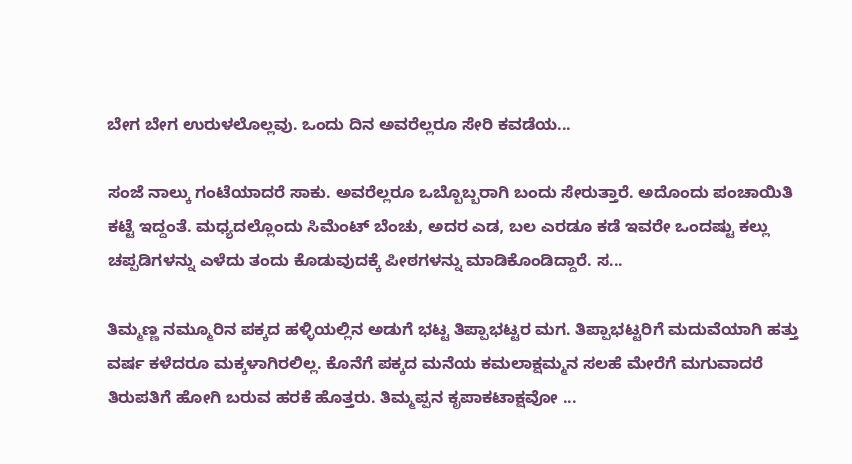ಬೇಗ ಬೇಗ ಉರುಳಲೊಲ್ಲವು. ಒಂದು ದಿನ ಅವರೆಲ್ಲರೂ ಸೇರಿ ಕವಡೆಯ...

ಸಂಜೆ ನಾಲ್ಕು ಗಂಟೆಯಾದರೆ ಸಾಕು. ಅವರೆಲ್ಲರೂ ಒಬ್ಬೊಬ್ಬರಾಗಿ ಬಂದು ಸೇರುತ್ತಾರೆ. ಅದೊಂದು ಪಂಚಾಯಿತಿ ಕಟ್ಟೆ ಇದ್ದಂತೆ. ಮಧ್ಯದಲ್ಲೊಂದು ಸಿಮೆಂಟ್ ಬೆಂಚು, ಅದರ ಎಡ, ಬಲ ಎರಡೂ ಕಡೆ ಇವರೇ ಒಂದಷ್ಟು ಕಲ್ಲು ಚಪ್ಪಡಿಗಳನ್ನು ಎಳೆದು ತಂದು ಕೊಡುವುದಕ್ಕೆ ಪೀಠಗಳನ್ನು ಮಾಡಿಕೊಂಡಿದ್ದಾರೆ. ಸ...

ತಿಮ್ಮಣ್ಣ ನಮ್ಮೂರಿನ ಪಕ್ಕದ ಹಳ್ಳಿಯಲ್ಲಿನ ಅಡುಗೆ ಭಟ್ಟ ತಿಪ್ಪಾಭಟ್ಟರ ಮಗ. ತಿಪ್ಪಾಭಟ್ಟರಿಗೆ ಮದುವೆಯಾಗಿ ಹತ್ತು ವರ್ಷ ಕಳೆದರೂ ಮಕ್ಕಳಾಗಿರಲಿಲ್ಲ. ಕೊನೆಗೆ ಪಕ್ಕದ ಮನೆಯ ಕಮಲಾಕ್ಷಮ್ಮನ ಸಲಹೆ ಮೇರೆಗೆ ಮಗುವಾದರೆ ತಿರುಪತಿಗೆ ಹೋಗಿ ಬರುವ ಹರಕೆ ಹೊತ್ತರು. ತಿಮ್ಮಪ್ಪನ ಕೃಪಾಕಟಾಕ್ಷವೋ ...